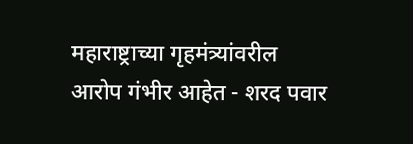महाराष्ट्राच्या गृहमंत्र्यांवरील आरोप गंभीर आहेत - शरद पवार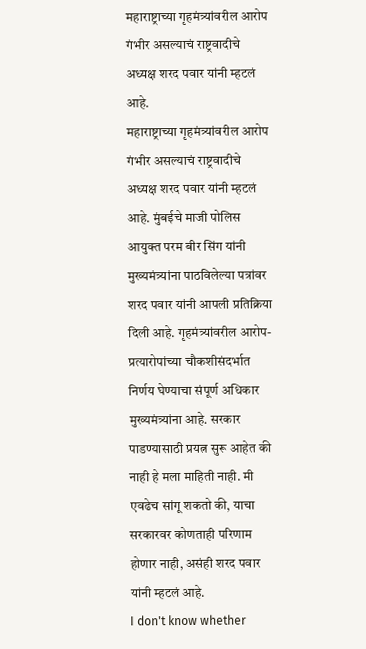महाराष्ट्राच्या गृहमंत्र्यांवरील आरोप गंभीर असल्याचं राष्ट्रवादीचे अध्यक्ष शरद पवार यांनी म्हटलं आहे.
महाराष्ट्राच्या गृहमंत्र्यांवरील आरोप गंभीर असल्याचं राष्ट्रवादीचे अध्यक्ष शरद पवार यांनी म्हटलं आहे. मुंबईचे माजी पोलिस आयुक्त परम बीर सिंग यांनी मुख्यमंत्र्यांना पाठविलेल्या पत्रांवर शरद पवार यांनी आपली प्रतिक्रिया दिली आहे. गृहमंत्र्यांवरील आरोप-प्रत्यारोपांच्या चौकशीसंदर्भात निर्णय घेण्याचा संपूर्ण अधिकार मुख्यमंत्र्यांना आहे. सरकार पाडण्यासाठी प्रयत्न सुरू आहेत की नाही हे मला माहिती नाही. मी एवढेच सांगू शकतो की, याचा सरकारवर कोणताही परिणाम होणार नाही, असंही शरद पवार यांनी म्हटलं आहे.
I don't know whether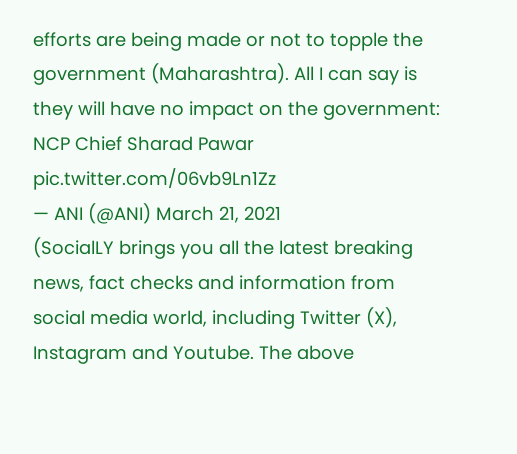efforts are being made or not to topple the government (Maharashtra). All I can say is they will have no impact on the government: NCP Chief Sharad Pawar pic.twitter.com/06vb9Ln1Zz
— ANI (@ANI) March 21, 2021
(SocialLY brings you all the latest breaking news, fact checks and information from social media world, including Twitter (X), Instagram and Youtube. The above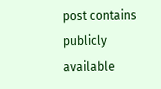post contains publicly available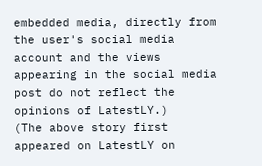embedded media, directly from the user's social media account and the views appearing in the social media post do not reflect the opinions of LatestLY.)
(The above story first appeared on LatestLY on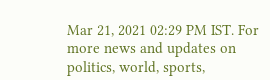Mar 21, 2021 02:29 PM IST. For more news and updates on politics, world, sports,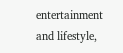entertainment and lifestyle,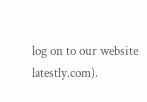log on to our website latestly.com).